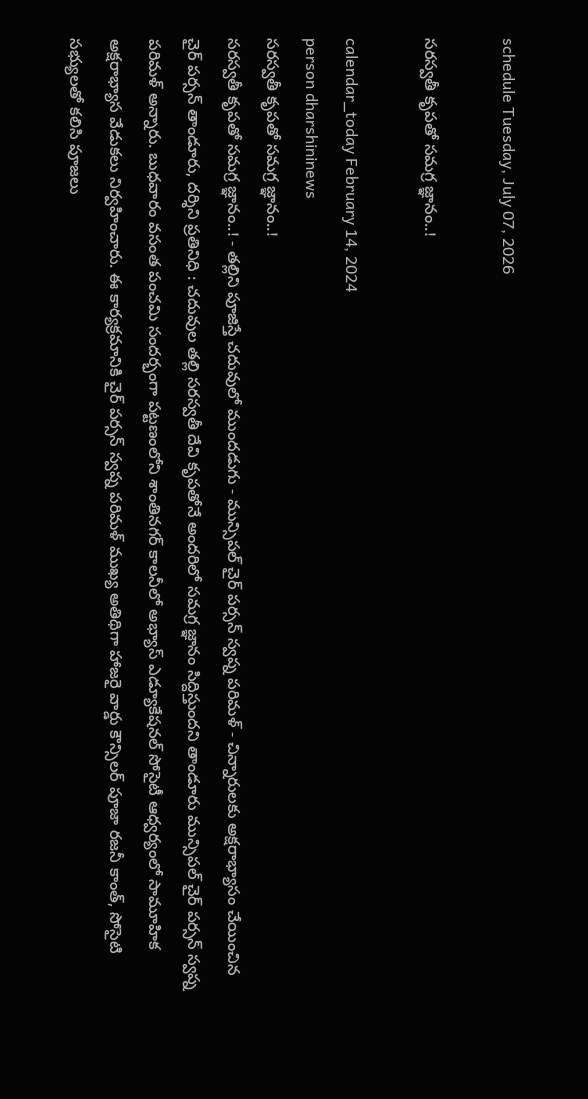schedule Tuesday, July 07, 2026

సరస్వతీ కృపతో సమగ్ర జ్ఞానం..!

calendar_today February 14, 2024
person dharshininews
సరస్వతీ కృపతో సమగ్ర జ్ఞానం..!
సరస్వతీ కృపతో సమగ్ర జ్ఞానం..! - తల్లిని పూజిస్తే చదువులో ముందడుగు - మున్సిపల్ చైర్ పర్సన్ స్వప్న పరిమళ్ - చిన్నారులకు అక్షరాభ్యాసం చేయించిన చైర్ పర్సన్ తాండూరు, దర్శిని ప్రతినిధి : చదువుల తల్లి సరస్వతీ దేవి కృపతోనే అందరిలో సమగ్ర జ్ఞానం సిద్దిస్తుందని తాండూరు మున్సిపల్ చైర్ పర్సన్ స్వప్న పరిమళ్ అన్నారు. బుధవారం వసంత పంచమి సందర్భంగా పట్టణంలోని శాంతినగర్‌ కాలనీలో అభ్యాస్ ఎడ్యూకేషనల్ సోసైటీ ఆధ్వర్యంలో సామూహిక అక్షరాభ్యాస వేడుకలు నిర్వహించారు. ఈ కార్యక్రమానికి చైర్ పర్సన్ స్వప్న పరిమళ్ ముఖ్య అతిథిగా హాజరై వార్డు కౌన్సిలర్ పూజా రజనీ కాంత్, సోసైటి సభ్యులతో కలిసి పూజలు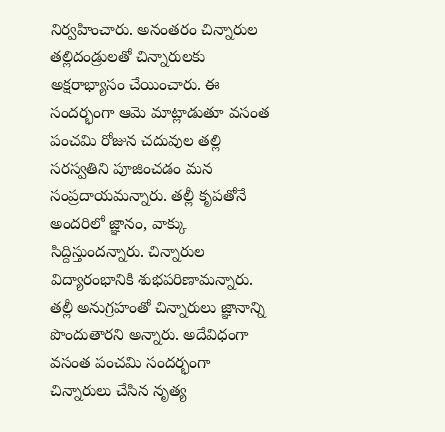నిర్వహించారు. అనంతరం చిన్నారుల తల్లిదండ్రులతో చిన్నారులకు అక్షరాభ్యాసం చేయించారు. ఈ సందర్భంగా ఆమె మాట్లాడుతూ వసంత పంచమి రోజున చదువుల తల్లి సరస్వతిని పూజించడం మన సంప్రదాయమన్నారు. తల్లీ కృపతోనే అందరిలో జ్ఞానం, వాక్కు సిద్దిస్తుందన్నారు. చిన్నారుల విద్యారంభానికి శుభపరిణామన్నారు. తల్లీ అనుగ్రహంతో చిన్నారులు జ్ఞానాన్ని పొందుతారని అన్నారు. అదేవిధంగా వసంత పంచమి సందర్భంగా చిన్నారులు చేసిన నృత్య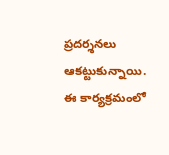ప్రదర్శనలు ఆకట్టుకున్నాయి. ఈ కార్యక్రమంలో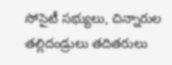సోసైటీ సభ్యులు, చిన్నారుల తల్లిదండ్రులు తదితరులు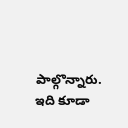పాల్గొన్నారు. ఇది కూడా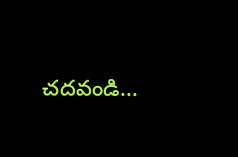చదవండి...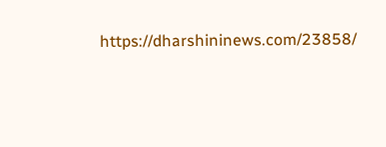https://dharshininews.com/23858/